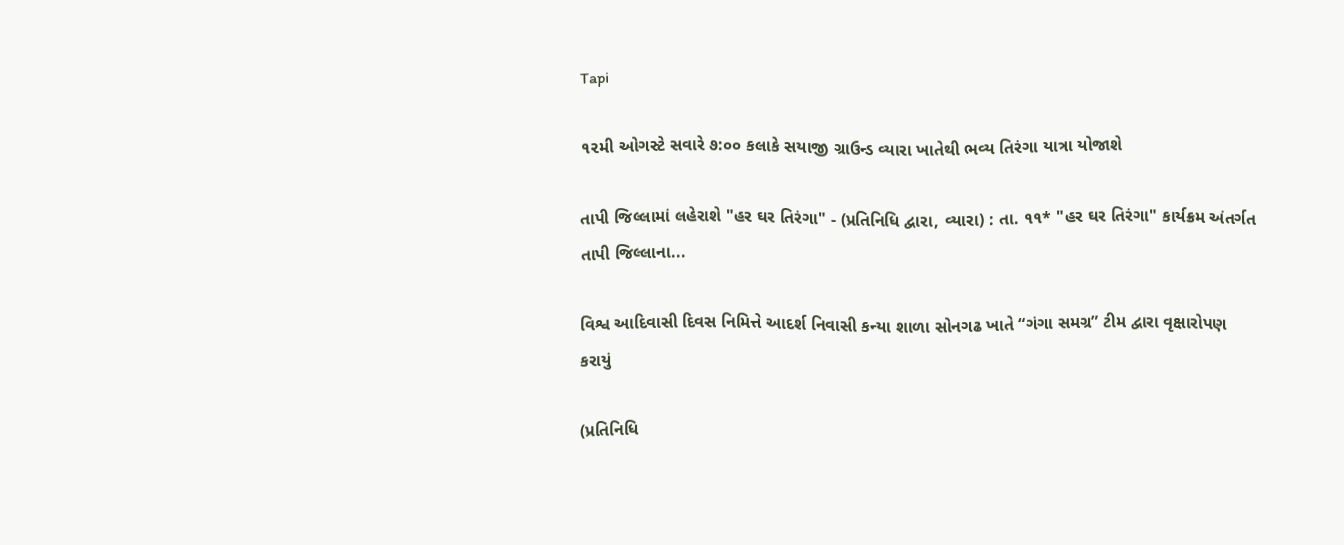Tapi

૧૨મી ઓગસ્ટે સવારે ૭:૦૦ કલાકે સયાજી ગ્રાઉન્ડ વ્યારા ખાતેથી ભવ્ય તિરંગા યાત્રા યોજાશે

તાપી જિલ્લામાં લહેરાશે "હર ઘર તિરંગા" - (પ્રતિનિધિ દ્વારા, વ્યારા) : તા. ૧૧* "હર ઘર તિરંગા" કાર્યક્રમ અંતર્ગત તાપી જિલ્લાના...

વિશ્વ આદિવાસી દિવસ નિમિત્તે આદર્શ નિવાસી કન્યા શાળા સોનગઢ ખાતે “ગંગા સમગ્ર” ટીમ દ્વારા વૃક્ષારોપણ કરાયું

(પ્રતિનિધિ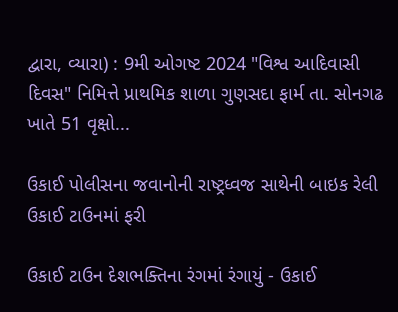દ્વારા, વ્યારા) : 9મી ઓગષ્ટ 2024 "વિશ્વ આદિવાસી દિવસ" નિમિત્તે પ્રાથમિક શાળા ગુણસદા ફાર્મ તા. સોનગઢ ખાતે 51 વૃક્ષો...

ઉકાઈ પોલીસના જવાનોની રાષ્ટ્રધ્વજ સાથેની બાઇક રેલી ઉકાઈ ટાઉનમાં ફરી

ઉકાઈ ટાઉન દેશભક્તિના રંગમાં રંગાયું - ઉકાઈ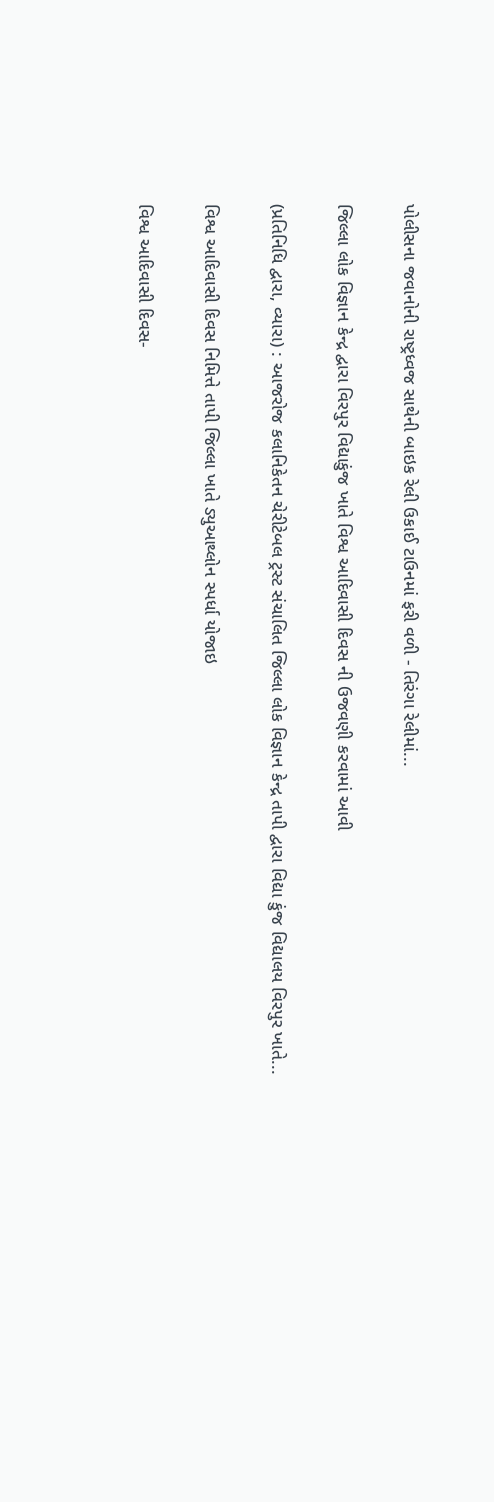પોલીસના જવાનોની રાષ્ટ્રધ્વજ સાથેની બાઇક રેલી ઉકાઈ ટાઉનમાં ફરી વળી - તિરંગા રેલીમાં...

જિલ્લા લોક વિજ્ઞાન કેન્દ્ર દ્વારા વિરપુર વિદ્યાકુંજ ખાતે વિશ્વ આદિવાસી દિવસ ની ઉજવણી કરવામાં આવી

(પ્રતિનિધિ દ્વારા, વ્યારા) : આજરોજ કલાનિકેતન ચેરીટેબલ ટ્રસ્ટ સંચાલિત જિલ્લા લોક વિજ્ઞાન કેન્દ્ર તાપી દ્વારા વિદ્યા કુંજ વિદ્યાલય વિરપુર ખાતે...

વિશ્વ આદિવાસી દિવસ નિમિત્તે તાપી જિલ્લા ખાતે ડ્યુઆથ્લોન સ્પર્ધા યોજાઇ

વિશ્વ આદિવાસી દિવસ-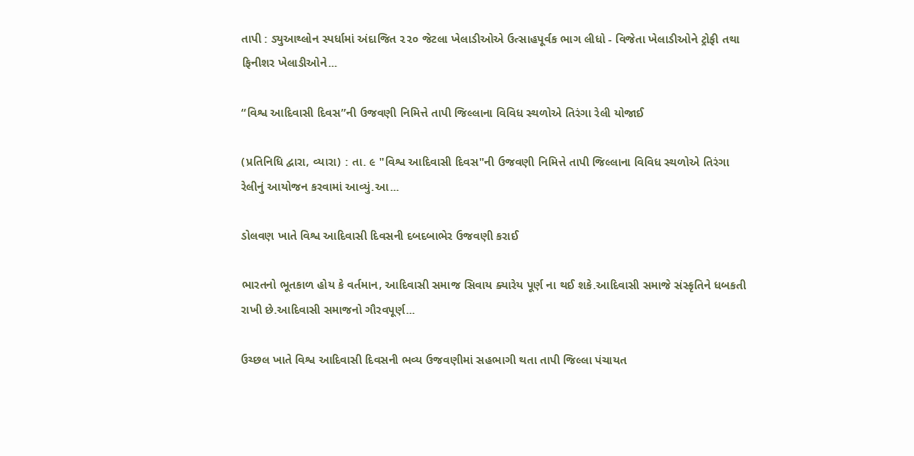તાપી : ડ્યુઆથ્લોન સ્પર્ધામાં અંદાજિત ૨૨૦ જેટલા ખેલાડીઓએ ઉત્સાહપૂર્વક ભાગ લીધો - વિજેતા ખેલાડીઓને ટ્રોફી તથા ફિનીશર ખેલાડીઓને...

“વિશ્વ આદિવાસી દિવસ”ની ઉજવણી નિમિત્તે તાપી જિલ્લાના વિવિધ સ્થળોએ તિરંગા રેલી યોજાઈ

(પ્રતિનિધિ દ્વારા, વ્યારા) : તા. ૯ "વિશ્વ આદિવાસી દિવસ"ની ઉજવણી નિમિત્તે તાપી જિલ્લાના વિવિધ સ્થળોએ તિરંગા રેલીનું આયોજન કરવામાં આવ્યું.આ...

ડોલવણ ખાતે વિશ્વ આદિવાસી દિવસની દબદબાભેર ઉજવણી કરાઈ

ભારતનો ભૂતકાળ હોય કે વર્તમાન, આદિવાસી સમાજ સિવાય ક્યારેય પૂર્ણ ના થઈ શકે.આદિવાસી સમાજે સંસ્કૃતિને ધબકતી રાખી છે.આદિવાસી સમાજનો ગૌરવપૂર્ણ...

ઉચ્છલ ખાતે વિશ્વ આદિવાસી દિવસની ભવ્ય ઉજવણીમાં સહભાગી થતા તાપી જિલ્લા પંચાયત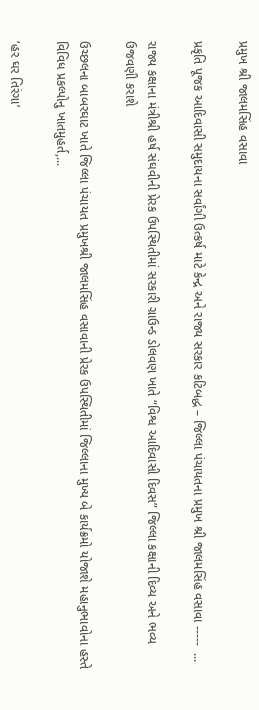પ્રમુખ શ્રી જાલમસિંહ વસાવા

પ્રકૃતિ પૂજક આદિવાસી સમુદાયના સર્વાંગી ઉત્કર્ષ માટે કેન્દ્ર અને રાજ્ય સરકાર કટિબદ્ધ – જિલ્લા પંચાયતના પ્રમુખ શ્રી જાલમસિંહ વસાવા -----  ...

રાજ્ય કક્ષાના મંત્રીશ્રી હર્ષ સંઘવીની પ્રેરક ઉપસ્થિતીમાં સરકારી ગ્રાઉન્ડ ડોલવણ ખાતે “વિશ્વ આદિવાસી દિવસ” જિલ્લા કક્ષાની દિવ્ય અને ભવ્ય ઉજવણી કરાશે

ઉચ્છલના બાબરઘાટ ખાતે જિલ્લા પંચાયત પ્રમુખશ્રી જાલમસિંહ વસાવાની પ્રેરક ઉપસ્થિતીમાં જિલ્લાના મુખ્ય બે કાર્યક્રમો યોજાશે મહાનુભાવોના હસ્તે વિવિધ પ્રકલ્પોનુ ખાતમુહર્ત,...

‘હર ઘર તિરંગા’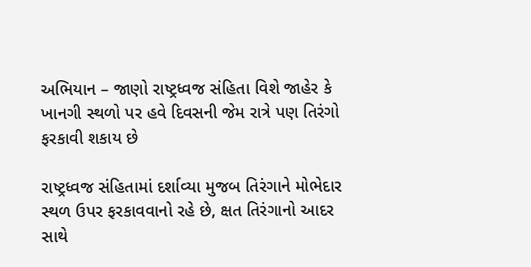અભિયાન – જાણો રાષ્ટ્રધ્વજ સંહિતા વિશે જાહેર કે ખાનગી સ્થળો પર હવે દિવસની જેમ રાત્રે પણ તિરંગો ફરકાવી શકાય છે

રાષ્ટ્રધ્વજ સંહિતામાં દર્શાવ્યા મુજબ તિરંગાને મોભેદાર સ્થળ ઉપર ફરકાવવાનો રહે છે, ક્ષત તિરંગાનો આદર સાથે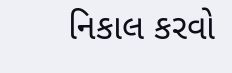નિકાલ કરવો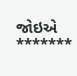જોઇએ *******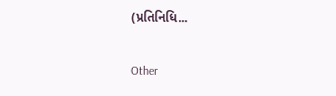(પ્રતિનિધિ...

Other